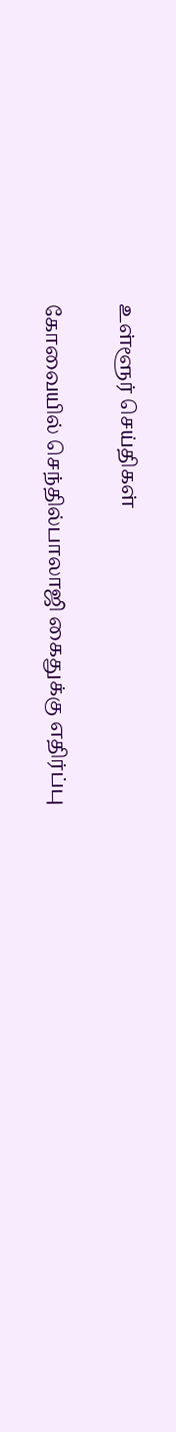உள்ளூர் செய்திகள்

கோவையில் செந்தில்பாலாஜி கைதுக்கு எதிர்ப்பு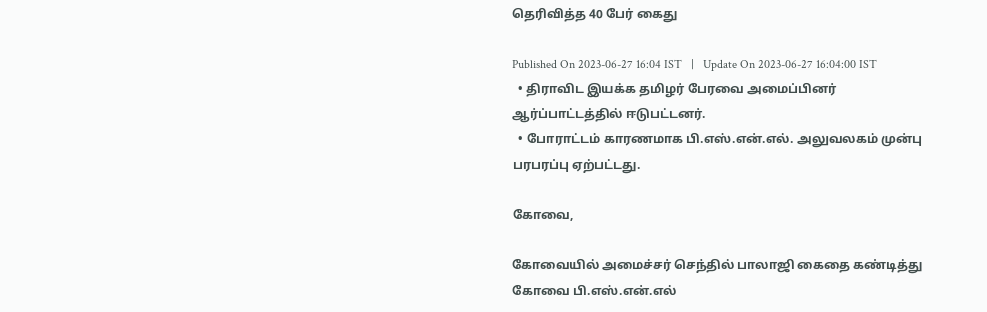தெரிவித்த 40 பேர் கைது

Published On 2023-06-27 16:04 IST   |   Update On 2023-06-27 16:04:00 IST
  • திராவிட இயக்க தமிழர் பேரவை அமைப்பினர் ஆர்ப்பாட்டத்தில் ஈடுபட்டனர்.
  • போராட்டம் காரணமாக பி.எஸ்.என்.எல். அலுவலகம் முன்பு பரபரப்பு ஏற்பட்டது.

கோவை,

கோவையில் அமைச்சர் செந்தில் பாலாஜி கைதை கண்டித்து கோவை பி.எஸ்.என்.எல்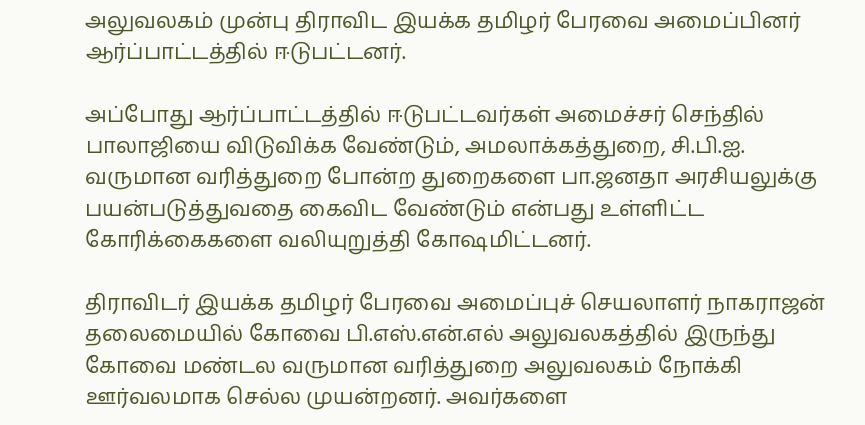அலுவலகம் முன்பு திராவிட இயக்க தமிழர் பேரவை அமைப்பினர் ஆர்ப்பாட்டத்தில் ஈடுபட்டனர்.

அப்போது ஆர்ப்பாட்டத்தில் ஈடுபட்டவர்கள் அமைச்சர் செந்தில் பாலாஜியை விடுவிக்க வேண்டும், அமலாக்கத்துறை, சி.பி.ஐ. வருமான வரித்துறை போன்ற துறைகளை பா.ஜனதா அரசியலுக்கு பயன்படுத்துவதை கைவிட வேண்டும் என்பது உள்ளிட்ட கோரிக்கைகளை வலியுறுத்தி கோஷமிட்டனர்.

திராவிடர் இயக்க தமிழர் பேரவை அமைப்புச் செயலாளர் நாகராஜன் தலைமையில் கோவை பி.எஸ்.என்.எல் அலுவலகத்தில் இருந்து கோவை மண்டல வருமான வரித்துறை அலுவலகம் நோக்கி ஊர்வலமாக செல்ல முயன்றனர். அவர்களை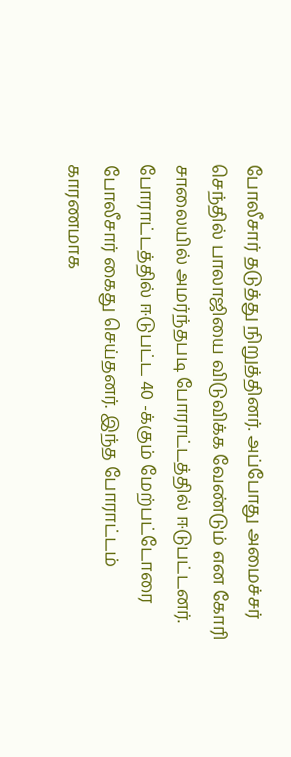போலீசார் தடுத்து நிறுத்தினர். அப்போது அமைச்சர் செந்தில் பாலாஜியை விடுவிக்க வேண்டும் என கோரி சாலையில் அமர்ந்தபடி போராட்டத்தில் ஈடுபட்டனர். போராட்டத்தில் ஈடுபட்ட 40 -க்கும் மேற்பட்டோரை போலீசார் கைது செய்தனர். இந்த போராட்டம் காரணமாக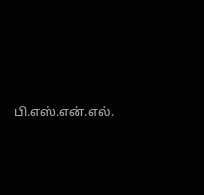பி.எஸ்.என்.எல்.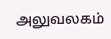அலுவலகம்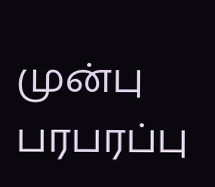முன்பு பரபரப்பு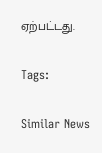ஏற்பட்டது.

Tags:

Similar News